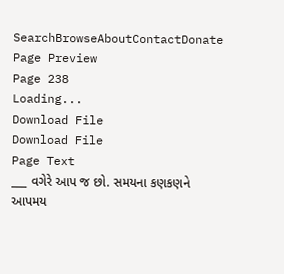SearchBrowseAboutContactDonate
Page Preview
Page 238
Loading...
Download File
Download File
Page Text
___ વગેરે આપ જ છો. સમયના કણકણને આપમય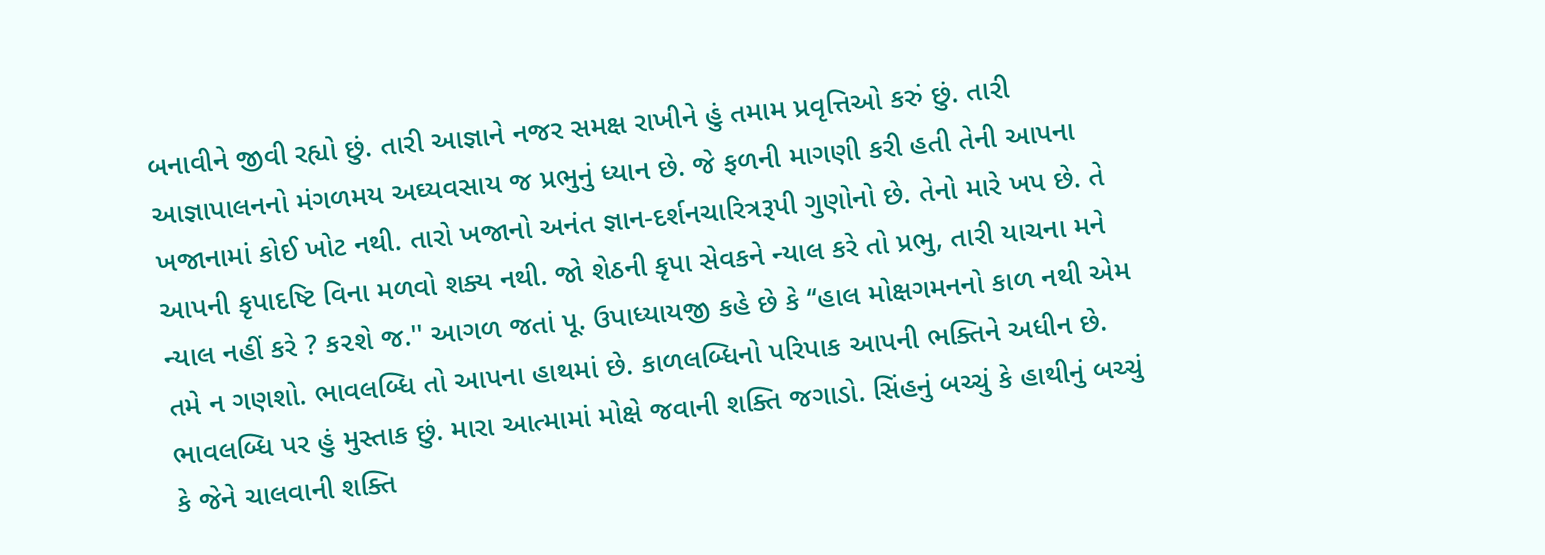બનાવીને જીવી રહ્યો છું. તારી આજ્ઞાને નજર સમક્ષ રાખીને હું તમામ પ્રવૃત્તિઓ કરું છું. તારી આજ્ઞાપાલનનો મંગળમય અઘ્યવસાય જ પ્રભુનું ધ્યાન છે. જે ફળની માગણી કરી હતી તેની આપના ખજાનામાં કોઈ ખોટ નથી. તારો ખજાનો અનંત જ્ઞાન-દર્શનચારિત્રરૂપી ગુણોનો છે. તેનો મારે ખપ છે. તે આપની કૃપાદષ્ટિ વિના મળવો શક્ય નથી. જો શેઠની કૃપા સેવકને ન્યાલ કરે તો પ્રભુ, તારી યાચના મને ન્યાલ નહીં કરે ? ક૨શે જ.'' આગળ જતાં પૂ. ઉપાધ્યાયજી કહે છે કે ‘‘હાલ મોક્ષગમનનો કાળ નથી એમ તમે ન ગણશો. ભાવલબ્ધિ તો આપના હાથમાં છે. કાળલબ્ધિનો પરિપાક આપની ભક્તિને અધીન છે. ભાવલબ્ધિ પર હું મુસ્તાક છું. મારા આત્મામાં મોક્ષે જવાની શક્તિ જગાડો. સિંહનું બચ્ચું કે હાથીનું બચ્ચું કે જેને ચાલવાની શક્તિ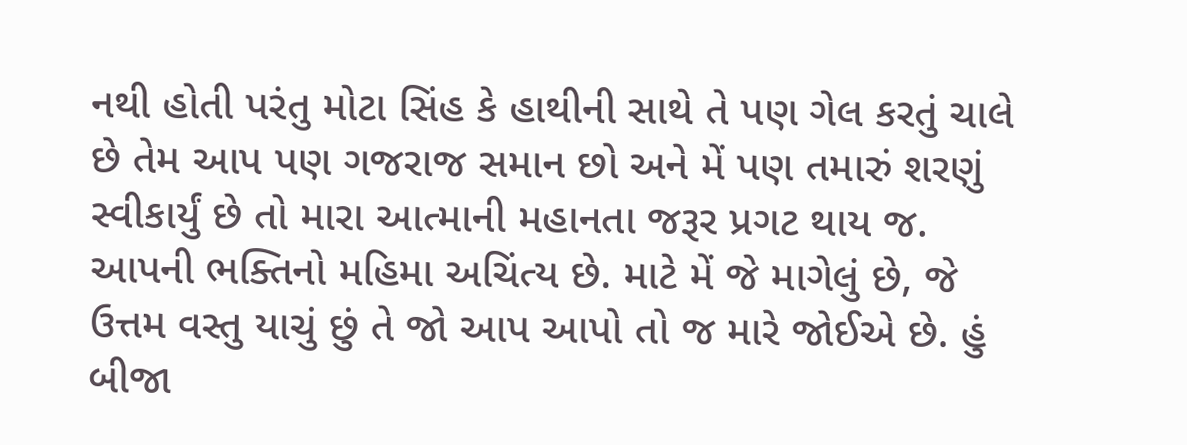નથી હોતી પરંતુ મોટા સિંહ કે હાથીની સાથે તે પણ ગેલ કરતું ચાલે છે તેમ આપ પણ ગજરાજ સમાન છો અને મેં પણ તમારું શરણું સ્વીકાર્યું છે તો મારા આત્માની મહાનતા જરૂર પ્રગટ થાય જ. આપની ભક્તિનો મહિમા અચિંત્ય છે. માટે મેં જે માગેલું છે, જે ઉત્તમ વસ્તુ યાચું છું તે જો આપ આપો તો જ મારે જોઈએ છે. હું બીજા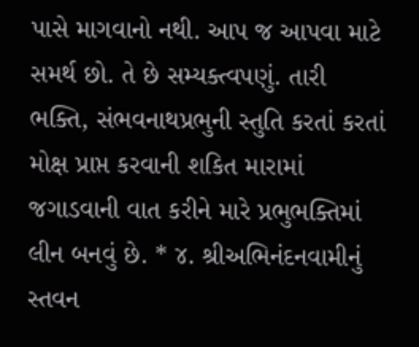પાસે માગવાનો નથી. આપ જ આપવા માટે સમર્થ છો. તે છે સમ્યક્ત્વપણું. તારી ભક્તિ, સંભવનાથપ્રભુની સ્તુતિ કરતાં કરતાં મોક્ષ પ્રાપ્ત કરવાની શકિત મારામાં જગાડવાની વાત કરીને મારે પ્રભુભક્તિમાં લીન બનવું છે. * ૪. શ્રીઅભિનંદનવામીનું સ્તવન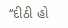‘‘દીઠી હો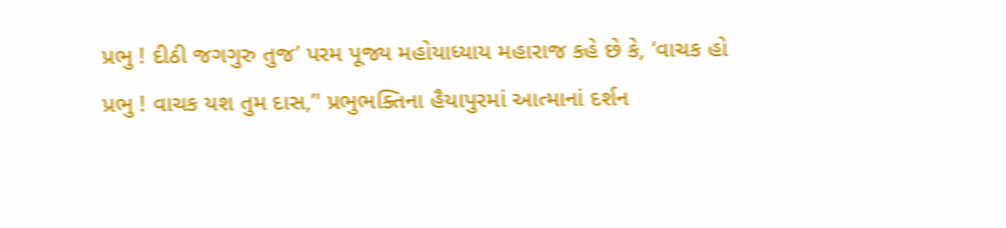પ્રભુ ! દીઠી જગગુરુ તુજ’ પરમ પૂજ્ય મહોયાધ્યાય મહારાજ કહે છે કે, ‘વાચક હો પ્રભુ ! વાચક યશ તુમ દાસ,’' પ્રભુભક્તિના હૈયાપુરમાં આત્માનાં દર્શન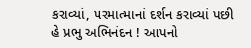કરાવ્યાં, ૫રમાત્માનાં દર્શન કરાવ્યાં પછી હે પ્રભુ અભિનંદન ! આપનો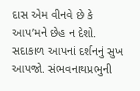દાસ એમ વીનવે છે કે આપ’મને છેહ ન દેશો. સદાકાળ આપનાં દર્શનનું સુખ આપજો. સંભવનાથપ્રભુની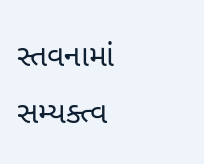સ્તવનામાં સમ્યક્ત્વ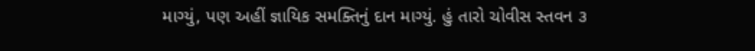માગ્યું, પણ અહીં જ્ઞાયિક સમક્તિનું દાન માગ્યું. હું તારો ચોવીસ સ્તવન ૩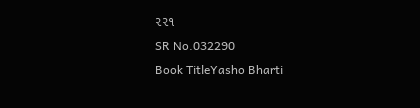૨૨૧
SR No.032290
Book TitleYasho Bharti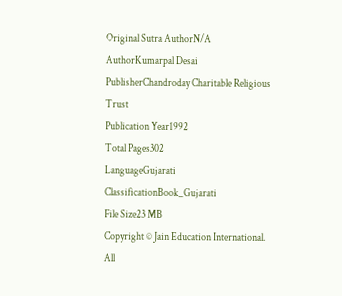Original Sutra AuthorN/A
AuthorKumarpal Desai
PublisherChandroday Charitable Religious Trust
Publication Year1992
Total Pages302
LanguageGujarati
ClassificationBook_Gujarati
File Size23 MB
Copyright © Jain Education International. All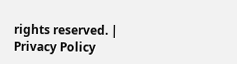rights reserved. | Privacy Policy